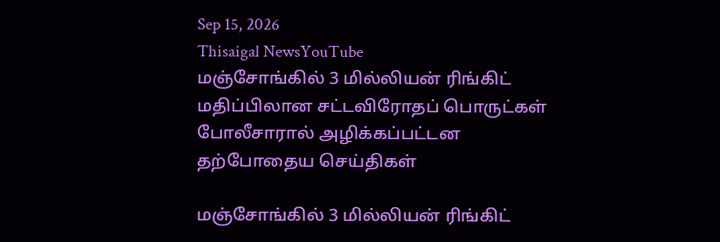Sep 15, 2026
Thisaigal NewsYouTube
மஞ்சோங்கில் 3 மில்லியன் ரிங்கிட் மதிப்பிலான சட்டவிரோதப் பொருட்கள் போலீசாரால் அழிக்கப்பட்டன
தற்போதைய செய்திகள்

மஞ்சோங்கில் 3 மில்லியன் ரிங்கிட்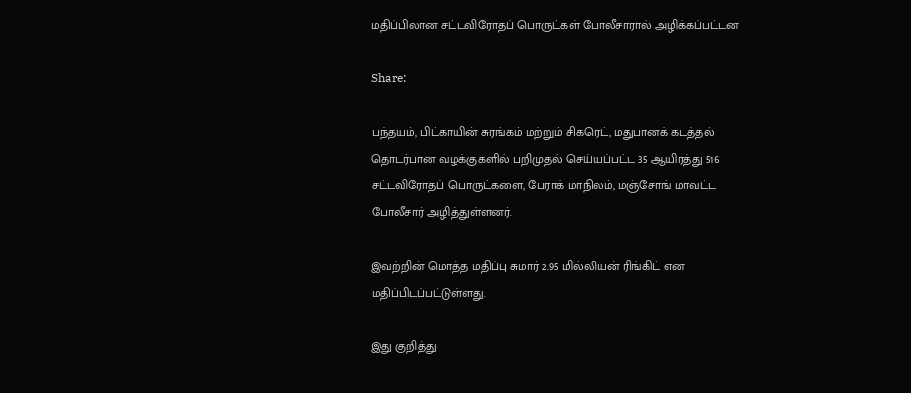மதிப்பிலான சட்டவிரோதப் பொருட்கள் போலீசாரால் அழிக்கப்பட்டன

Share:

பந்தயம், பிட்காயின் சுரங்கம் மற்றும் சிகரெட், மதுபானக் கடத்தல் தொடர்பான வழக்குகளில் பறிமுதல் செய்யப்பட்ட 35 ஆயிரத்து 516 சட்டவிரோதப் பொருட்களை, பேராக் மாநிலம், மஞ்சோங் மாவட்ட போலீசார் அழித்துள்ளனர்.

இவற்றின் மொத்த மதிப்பு சுமார் 2.95 மில்லியன் ரிங்கிட் என மதிப்பிடப்பட்டுள்ளது.

இது குறித்து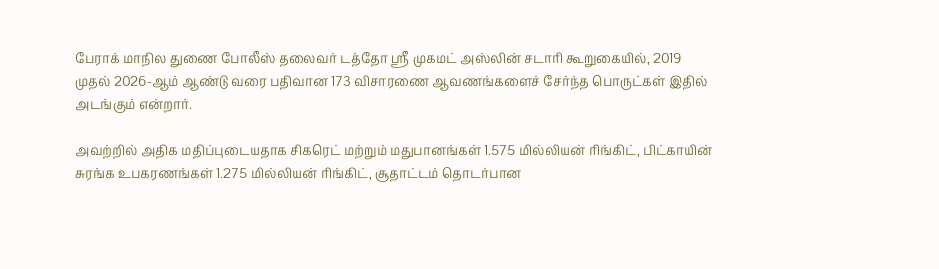பேராக் மாநில துணை போலீஸ் தலைவர் டத்தோ ஸ்ரீ முகமட் அஸ்லின் சடாரி கூறுகையில், 2019 முதல் 2026-ஆம் ஆண்டு வரை பதிவான 173 விசாரணை ஆவணங்களைச் சேர்ந்த பொருட்கள் இதில் அடங்கும் என்றார்.

அவற்றில் அதிக மதிப்புடையதாக சிகரெட் மற்றும் மதுபானங்கள் 1.575 மில்லியன் ரிங்கிட், பிட்காயின் சுரங்க உபகரணங்கள் 1.275 மில்லியன் ரிங்கிட், சூதாட்டம் தொடர்பான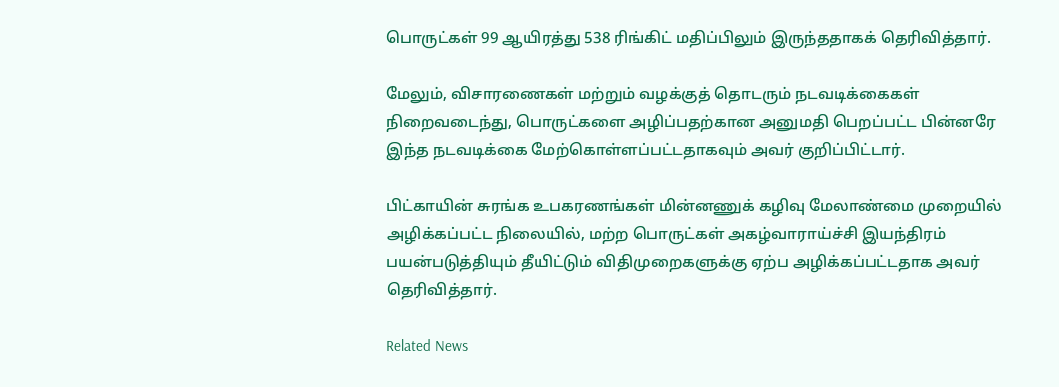பொருட்கள் 99 ஆயிரத்து 538 ரிங்கிட் மதிப்பிலும் இருந்ததாகக் தெரிவித்தார்.

மேலும், விசாரணைகள் மற்றும் வழக்குத் தொடரும் நடவடிக்கைகள் நிறைவடைந்து, பொருட்களை அழிப்பதற்கான அனுமதி பெறப்பட்ட பின்னரே இந்த நடவடிக்கை மேற்கொள்ளப்பட்டதாகவும் அவர் குறிப்பிட்டார்.

பிட்காயின் சுரங்க உபகரணங்கள் மின்னணுக் கழிவு மேலாண்மை முறையில் அழிக்கப்பட்ட நிலையில், மற்ற பொருட்கள் அகழ்வாராய்ச்சி இயந்திரம் பயன்படுத்தியும் தீயிட்டும் விதிமுறைகளுக்கு ஏற்ப அழிக்கப்பட்டதாக அவர் தெரிவித்தார்.

Related News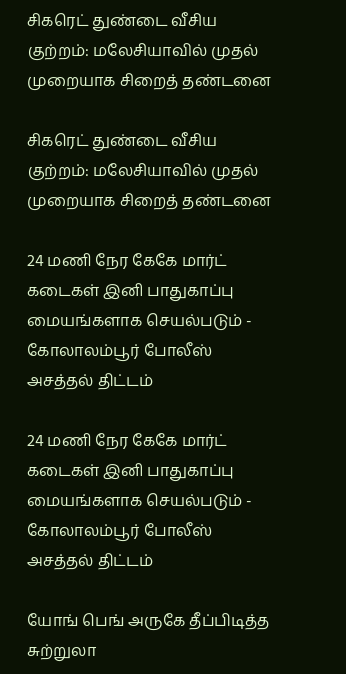சிகரெட் துண்டை வீசிய குற்றம்: மலேசியாவில் முதல் முறையாக சிறைத் தண்டனை

சிகரெட் துண்டை வீசிய குற்றம்: மலேசியாவில் முதல் முறையாக சிறைத் தண்டனை

24 மணி நேர கேகே மார்ட் கடைகள் இனி பாதுகாப்பு மையங்களாக செயல்படும் - கோலாலம்பூர் போலீஸ் அசத்தல் திட்டம்

24 மணி நேர கேகே மார்ட் கடைகள் இனி பாதுகாப்பு மையங்களாக செயல்படும் - கோலாலம்பூர் போலீஸ் அசத்தல் திட்டம்

யோங் பெங் அருகே தீப்பிடித்த சுற்றுலா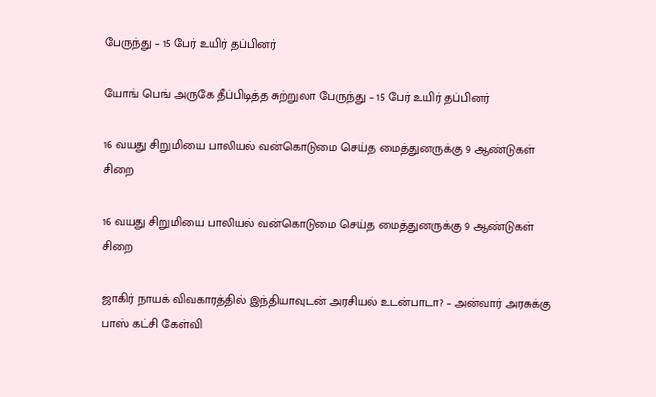பேருந்து – 15 பேர் உயிர் தப்பினர்

யோங் பெங் அருகே தீப்பிடித்த சுற்றுலா பேருந்து – 15 பேர் உயிர் தப்பினர்

16 வயது சிறுமியை பாலியல் வன்கொடுமை செய்த மைத்துனருக்கு 9 ஆண்டுகள் சிறை

16 வயது சிறுமியை பாலியல் வன்கொடுமை செய்த மைத்துனருக்கு 9 ஆண்டுகள் சிறை

ஜாகிர் நாயக் விவகாரத்தில் இந்தியாவுடன் அரசியல் உடன்பாடா? – அன்வார் அரசுக்கு பாஸ் கட்சி கேள்வி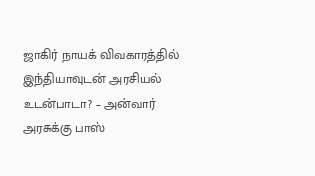ஜாகிர் நாயக் விவகாரத்தில் இந்தியாவுடன் அரசியல் உடன்பாடா? – அன்வார் அரசுக்கு பாஸ்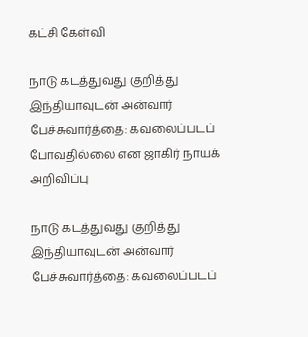கட்சி கேள்வி

நாடு கடத்துவது குறித்து இந்தியாவுடன் அன்வார் பேச்சுவார்த்தை: கவலைப்படப் போவதில்லை என ஜாகிர் நாயக் அறிவிப்பு

நாடு கடத்துவது குறித்து இந்தியாவுடன் அன்வார் பேச்சுவார்த்தை: கவலைப்படப்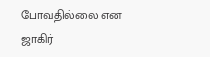போவதில்லை என ஜாகிர்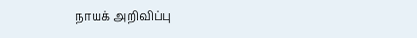நாயக் அறிவிப்பு